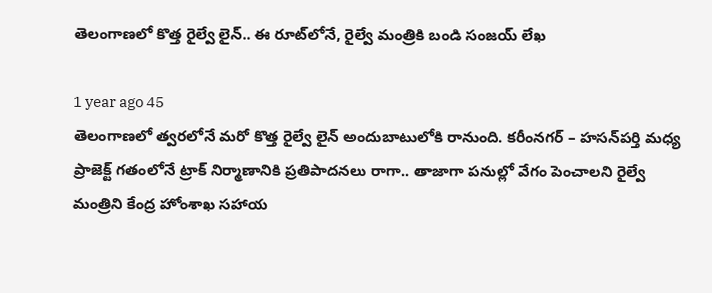తెలంగాణలో కొత్త రైల్వే లైన్.. ఈ రూట్‌లోనే, రైల్వే మంత్రికి బండి సంజయ్ లేఖ

1 year ago 45
తెలంగాణలో త్వరలోనే మరో కొత్త రైల్వే లైన్ అందుబాటులోకి రానుంది. కరీంనగర్ – హసన్‌పర్తి మధ్య ప్రాజెక్ట్ గతంలోనే ట్రాక్ నిర్మాణానికి ప్రతిపాదనలు రాగా.. తాజాగా పనుల్లో వేగం పెంచాలని రైల్వే మంత్రిని కేంద్ర హోంశాఖ సహాయ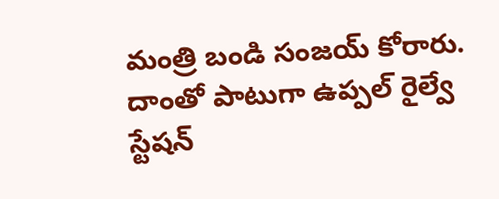మంత్రి బండి సంజయ్ కోరారు. దాంతో పాటుగా ఉప్పల్ రైల్వే స్టేషన్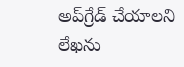అప్‌గ్రేడ్ చేయాలని లేఖను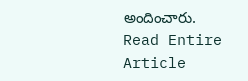అందించారు.
Read Entire Article